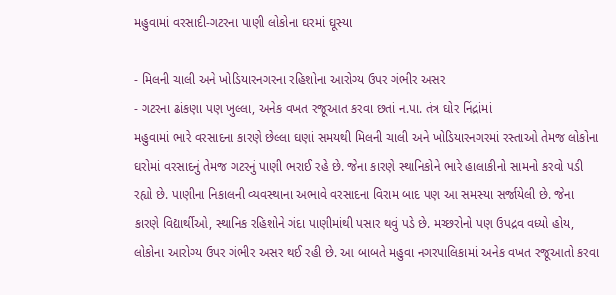મહુવામાં વરસાદી-ગટરના પાણી લોકોના ઘરમાં ઘૂસ્યા

- મિલની ચાલી અને ખોડિયારનગરના રહિશોના આરોગ્ય ઉપર ગંભીર અસર
- ગટરના ઢાંકણા પણ ખુલ્લા, અનેક વખત રજૂઆત કરવા છતાં ન.પા. તંત્ર ઘોર નિંદ્રાંમાં
મહુવામાં ભારે વરસાદના કારણે છેલ્લા ઘણાં સમયથી મિલની ચાલી અને ખોડિયારનગરમાં રસ્તાઓ તેમજ લોકોના ઘરોમાં વરસાદનું તેમજ ગટરનું પાણી ભરાઈ રહે છે. જેના કારણે સ્થાનિકોને ભારે હાલાકીનો સામનો કરવો પડી રહ્યો છે. પાણીના નિકાલની વ્યવસ્થાના અભાવે વરસાદના વિરામ બાદ પણ આ સમસ્યા સર્જાયેલી છે. જેના કારણે વિદ્યાર્થીઓ, સ્થાનિક રહિશોને ગંદા પાણીમાંથી પસાર થવું પડે છે. મચ્છરોનો પણ ઉપદ્રવ વધ્યો હોય, લોકોના આરોગ્ય ઉપર ગંભીર અસર થઈ રહી છે. આ બાબતે મહુવા નગરપાલિકામાં અનેક વખત રજૂઆતો કરવા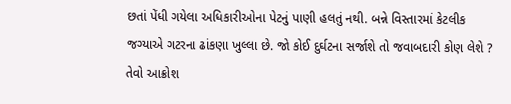છતાં પેંધી ગયેલા અધિકારીઓના પેટનું પાણી હલતું નથી. બન્ને વિસ્તારમાં કેટલીક જગ્યાએ ગટરના ઢાંકણા ખુલ્લા છે. જો કોઈ દુર્ઘટના સર્જાશે તો જવાબદારી કોણ લેશે ? તેવો આક્રોશ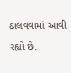ઠાલવવામાં આવી રહ્યો છે.